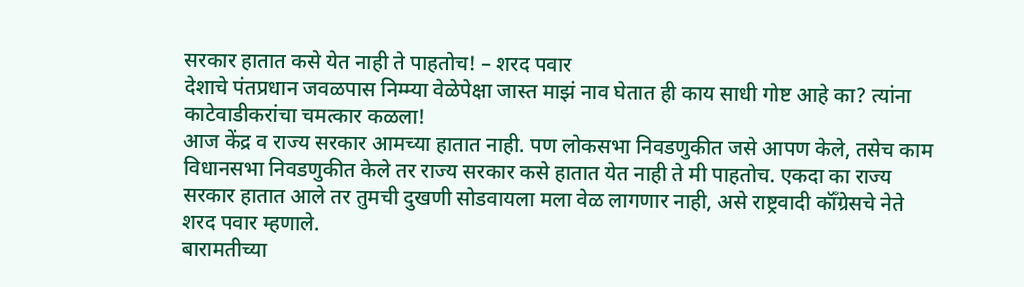सरकार हातात कसे येत नाही ते पाहतोच! – शरद पवार
देशाचे पंतप्रधान जवळपास निम्म्या वेळेपेक्षा जास्त माझं नाव घेतात ही काय साधी गोष्ट आहे का? त्यांना काटेवाडीकरांचा चमत्कार कळला!
आज केंद्र व राज्य सरकार आमच्या हातात नाही. पण लोकसभा निवडणुकीत जसे आपण केले, तसेच काम विधानसभा निवडणुकीत केले तर राज्य सरकार कसे हातात येत नाही ते मी पाहतोच. एकदा का राज्य सरकार हातात आले तर तुमची दुखणी सोडवायला मला वेळ लागणार नाही, असे राष्ट्रवादी कॉँग्रेसचे नेते शरद पवार म्हणाले.
बारामतीच्या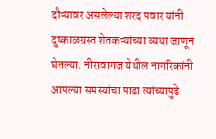दौऱ्यावर असलेल्या शरद पवार यांनी दुष्काळग्रस्त शेतकऱ्यांच्या व्यथा जाणून घेतल्या. नीरावागज येथील नागरिकांनी आपल्या समस्यांचा पाढा त्यांच्यापुढे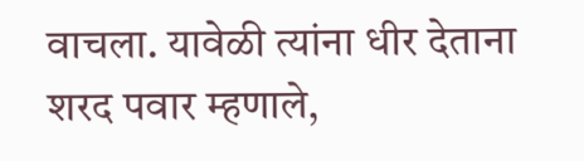वाचला. यावेळी त्यांना धीर देताना शरद पवार म्हणाले,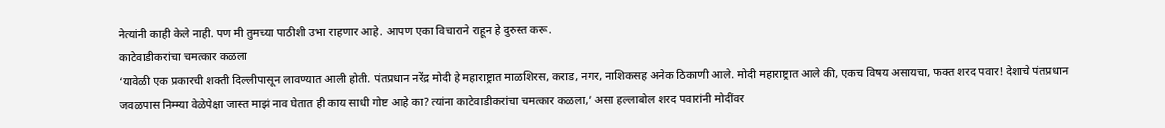नेत्यांनी काही केले नाही. पण मी तुमच्या पाठीशी उभा राहणार आहे. आपण एका विचाराने राहून हे दुरुस्त करू.
काटेवाडीकरांचा चमत्कार कळला
‘यावेळी एक प्रकारची शक्ती दिल्लीपासून लावण्यात आली होती. पंतप्रधान नरेंद्र मोदी हे महाराष्ट्रात माळशिरस, कराड, नगर, नाशिकसह अनेक ठिकाणी आले. मोदी महाराष्ट्रात आले की, एकच विषय असायचा, फक्त शरद पवार! देशाचे पंतप्रधान जवळपास निम्म्या वेळेपेक्षा जास्त माझं नाव घेतात ही काय साधी गोष्ट आहे का? त्यांना काटेवाडीकरांचा चमत्कार कळला,’ असा हल्लाबोल शरद पवारांनी मोदींवर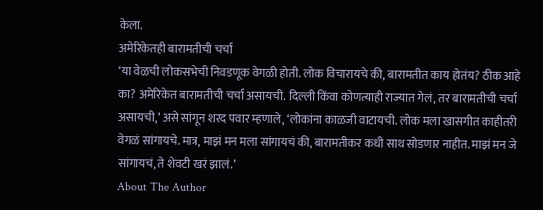केला.
अमेरिकेतही बारामतीची चर्चा
‘या वेळची लोकसभेची निवडणूक वेगळी होती. लोक विचारायचे की, बारामतीत काय होतंय? ठीक आहे का? अमेरिकेत बारामतीची चर्चा असायची. दिल्ली किंवा कोणत्याही राज्यात गेलं, तर बारामतीची चर्चा असायची,’ असे सांगून शरद पवार म्हणाले, ‘लोकांना काळजी वाटायची. लोक मला खासगीत काहीतरी वेगळं सांगायचे. मात्र, माझं मन मला सांगायचं की, बारामतीकर कधी साथ सोडणार नाहीत. माझं मन जे सांगायचं, ते शेवटी खरं झालं.’
About The Author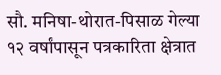सौ. मनिषा-थोरात-पिसाळ गेल्या १२ वर्षांपासून पत्रकारिता क्षेत्रात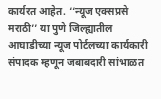कार्यरत आहेत. ‘‘न्यूज एक्सप्रसे मराठी’’ या पुणे जिल्ह्यातील आघाडीच्या न्यूज पोर्टलच्या कार्यकारी संपादक म्हणून जबाबदारी सांभाळत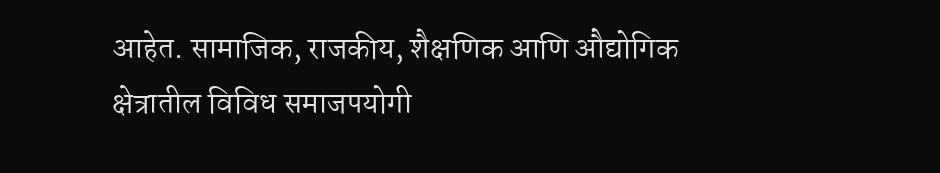आहेत. सामाजिक, राजकीय, शैक्षणिक आणि औद्योगिक क्षेत्रातील विविध समाजपयोगी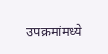उपक्रमांमध्ये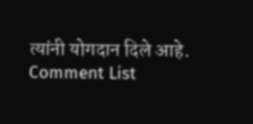त्यांनी योगदान दिले आहे.
Comment List